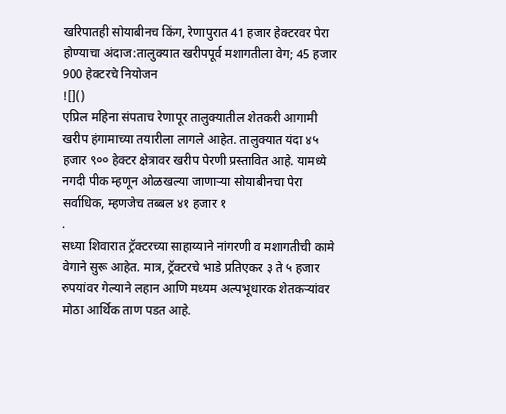खरिपातही सोयाबीनच किंग, रेणापुरात 41 हजार हेक्टरवर पेरा होण्याचा अंदाज:तालुक्यात खरीपपूर्व मशागतीला वेग; 45 हजार 900 हेक्टरचे नियोजन
![]()
एप्रिल महिना संपताच रेणापूर तालुक्यातील शेतकरी आगामी खरीप हंगामाच्या तयारीला लागले आहेत. तालुक्यात यंदा ४५ हजार ९०० हेक्टर क्षेत्रावर खरीप पेरणी प्रस्तावित आहे. यामध्ये नगदी पीक म्हणून ओळखल्या जाणाऱ्या सोयाबीनचा पेरा सर्वाधिक, म्हणजेच तब्बल ४१ हजार १
.
सध्या शिवारात ट्रॅक्टरच्या साहाय्याने नांगरणी व मशागतीची कामे वेगाने सुरू आहेत. मात्र, ट्रॅक्टरचे भाडे प्रतिएकर ३ ते ५ हजार रुपयांवर गेल्याने लहान आणि मध्यम अल्पभूधारक शेतकऱ्यांवर मोठा आर्थिक ताण पडत आहे.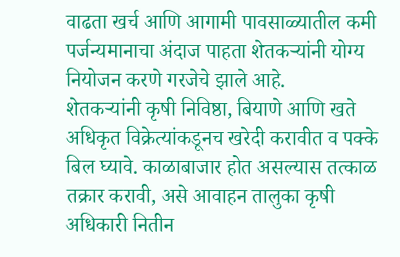वाढता खर्च आणि आगामी पावसाळ्यातील कमी पर्जन्यमानाचा अंदाज पाहता शेतकऱ्यांनी योग्य नियोजन करणे गरजेचे झाले आहे.
शेतकऱ्यांनी कृषी निविष्ठा, बियाणे आणि खते अधिकृत विक्रेत्यांकडूनच खरेदी करावीत व पक्के बिल घ्यावे. काळाबाजार होत असल्यास तत्काळ तक्रार करावी, असे आवाहन तालुका कृषी अधिकारी नितीन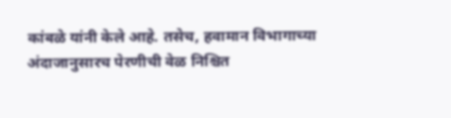कांबळे यांनी केले आहे. तसेच, हवामान विभागाच्या अंदाजानुसारच पेरणीची वेळ निश्चित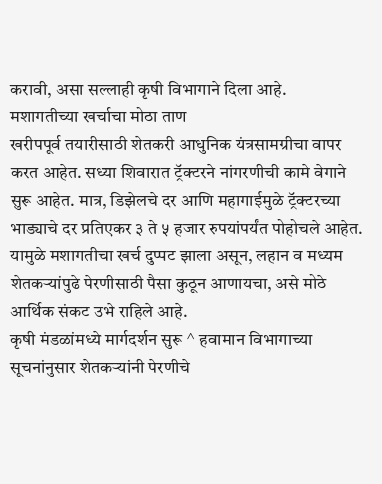करावी, असा सल्लाही कृषी विभागाने दिला आहे.
मशागतीच्या खर्चाचा मोठा ताण
खरीपपूर्व तयारीसाठी शेतकरी आधुनिक यंत्रसामग्रीचा वापर करत आहेत. सध्या शिवारात ट्रॅक्टरने नांगरणीची कामे वेगाने सुरू आहेत. मात्र, डिझेलचे दर आणि महागाईमुळे ट्रॅक्टरच्या भाड्याचे दर प्रतिएकर ३ ते ५ हजार रुपयांपर्यंत पोहोचले आहेत. यामुळे मशागतीचा खर्च दुप्पट झाला असून, लहान व मध्यम शेतकऱ्यांपुढे पेरणीसाठी पैसा कुठून आणायचा, असे मोठे आर्थिक संकट उभे राहिले आहे.
कृषी मंडळांमध्ये मार्गदर्शन सुरू ^ हवामान विभागाच्या सूचनांनुसार शेतकऱ्यांनी पेरणीचे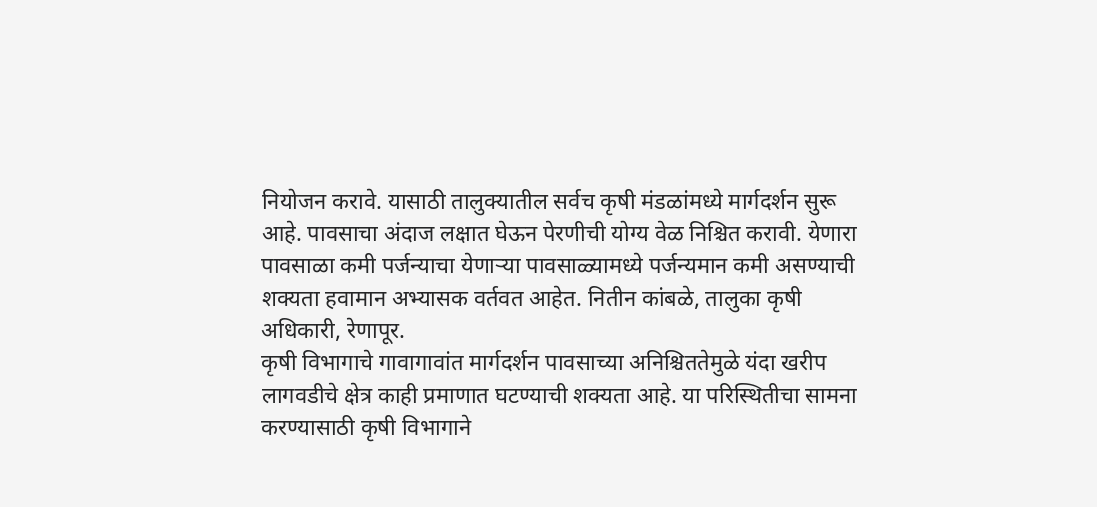नियोजन करावे. यासाठी तालुक्यातील सर्वच कृषी मंडळांमध्ये मार्गदर्शन सुरू आहे. पावसाचा अंदाज लक्षात घेऊन पेरणीची योग्य वेळ निश्चित करावी. येणारा पावसाळा कमी पर्जन्याचा येणाऱ्या पावसाळ्यामध्ये पर्जन्यमान कमी असण्याची शक्यता हवामान अभ्यासक वर्तवत आहेत. नितीन कांबळे, तालुका कृषी अधिकारी, रेणापूर.
कृषी विभागाचे गावागावांत मार्गदर्शन पावसाच्या अनिश्चिततेमुळे यंदा खरीप लागवडीचे क्षेत्र काही प्रमाणात घटण्याची शक्यता आहे. या परिस्थितीचा सामना करण्यासाठी कृषी विभागाने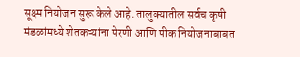सूक्ष्म नियोजन सुरू केले आहे. तालुक्यातील सर्वच कृषी मंडळांमध्ये शेतकऱ्यांना पेरणी आणि पीक नियोजनाबाबत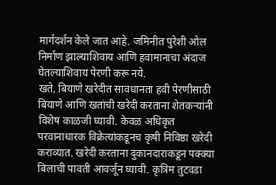मार्गदर्शन केले जात आहे. जमिनीत पुरेशी ओल निर्माण झाल्याशिवाय आणि हवामानाचा अंदाज घेतल्याशिवाय पेरणी करू नये.
खते, बियाणे खरेदीत सावधानता हवी पेरणीसाठी बियाणे आणि खतांची खरेदी करताना शेतकऱ्यांनी विशेष काळजी घ्यावी. केवळ अधिकृत परवानाधारक विक्रेत्यांकडूनच कृषी निविष्ठा खरेदी कराव्यात. खरेदी करताना दुकानदाराकडून पक्क्या बिलाची पावती आवर्जून घ्यावी. कृत्रिम तुटवडा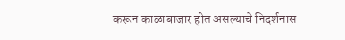करून काळाबाजार होत असल्याचे निदर्शनास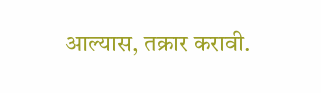आल्यास, तक्रार करावी.